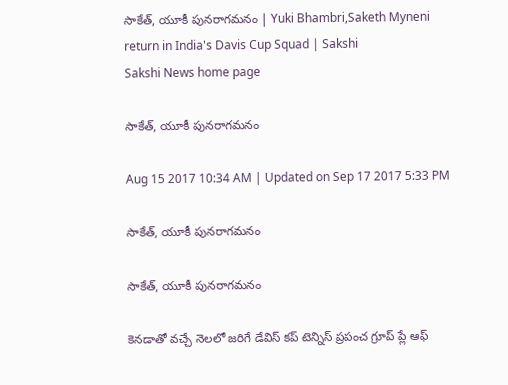సాకేత్, యూకీ పునరాగమనం | Yuki Bhambri,Saketh Myneni return in India's Davis Cup Squad | Sakshi
Sakshi News home page

సాకేత్, యూకీ పునరాగమనం

Aug 15 2017 10:34 AM | Updated on Sep 17 2017 5:33 PM

సాకేత్, యూకీ పునరాగమనం

సాకేత్, యూకీ పునరాగమనం

కెనడాతో వచ్చే నెలలో జరిగే డేవిస్‌ కప్‌ టెన్నిస్‌ ప్రపంచ గ్రూప్‌ ప్లే ఆఫ్‌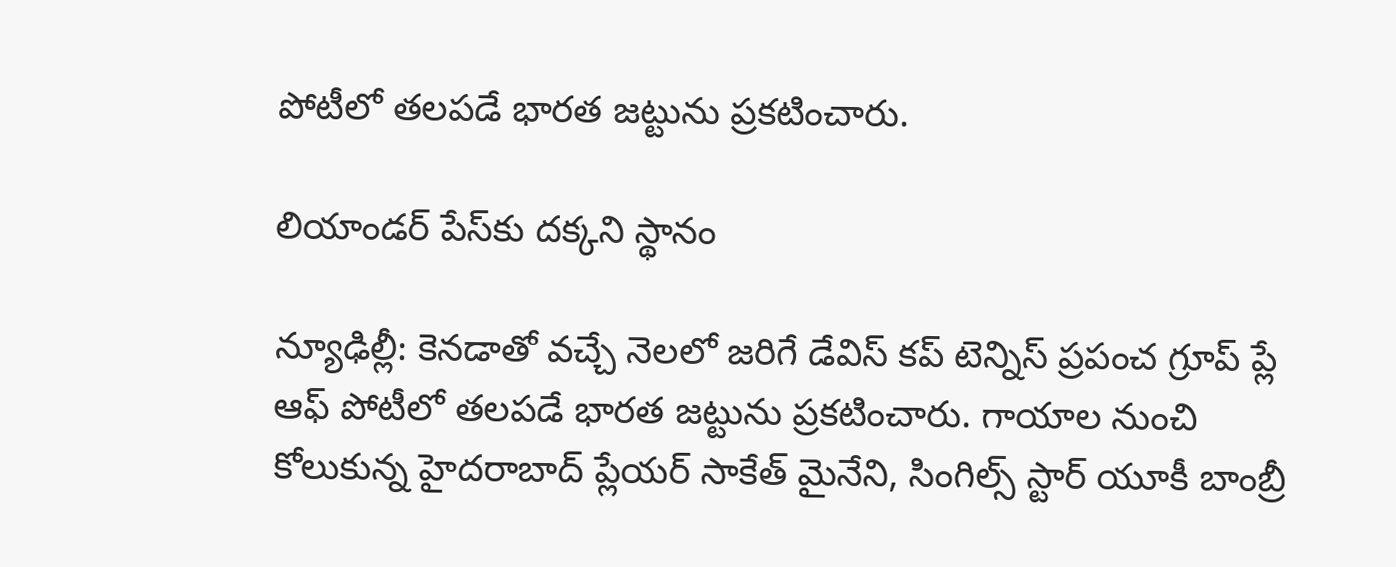పోటీలో తలపడే భారత జట్టును ప్రకటించారు.

లియాండర్‌ పేస్‌కు దక్కని స్థానం

న్యూఢిల్లీ: కెనడాతో వచ్చే నెలలో జరిగే డేవిస్‌ కప్‌ టెన్నిస్‌ ప్రపంచ గ్రూప్‌ ప్లే ఆఫ్‌ పోటీలో తలపడే భారత జట్టును ప్రకటించారు. గాయాల నుంచి కోలుకున్న హైదరాబాద్‌ ప్లేయర్‌ సాకేత్‌ మైనేని, సింగిల్స్‌ స్టార్‌ యూకీ బాంబ్రీ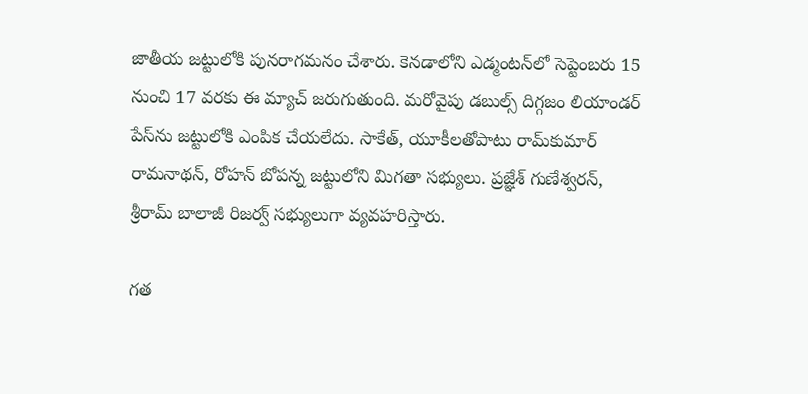జాతీయ జట్టులోకి పునరాగమనం చేశారు. కెనడాలోని ఎడ్మంటన్‌లో సెప్టెంబరు 15 నుంచి 17 వరకు ఈ మ్యాచ్‌ జరుగుతుంది. మరోవైపు డబుల్స్‌ దిగ్గజం లియాండర్‌ పేస్‌ను జట్టులోకి ఎంపిక చేయలేదు. సాకేత్, యూకీలతోపాటు రామ్‌కుమార్‌ రామనాథన్, రోహన్‌ బోపన్న జట్టులోని మిగతా సభ్యులు. ప్రజ్ఞేశ్‌ గుణేశ్వరన్, శ్రీరామ్‌ బాలాజీ రిజర్వ్‌ సభ్యులుగా వ్యవహరిస్తారు.

గత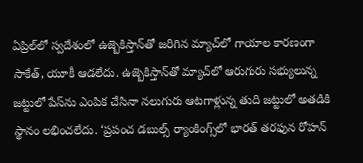ఏప్రిల్‌లో స్వదేశంలో ఉజ్బెకిస్తాన్‌తో జరిగిన మ్యాచ్‌లో గాయాల కారణంగా సాకేత్, యూకీ ఆడలేదు. ఉజ్బెకిస్తాన్‌తో మ్యాచ్‌లో ఆరుగురు సభ్యులున్న జట్టులో పేస్‌ను ఎంపిక చేసినా నలుగురు ఆటగాళ్లున్న తుది జట్టులో అతడికి స్థానం లభించలేదు. ‘ప్రపంచ డబుల్స్‌ ర్యాంకింగ్స్‌లో భారత్‌ తరఫున రోహన్‌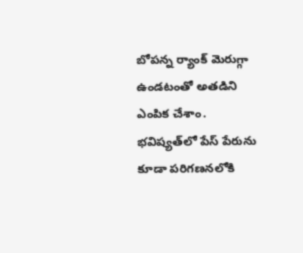బోపన్న ర్యాంక్‌ మెరుగ్గా ఉండటంతో అతడిని ఎంపిక చేశాం. భవిష్యత్‌లో పేస్‌ పేరును కూడా పరిగణనలోకి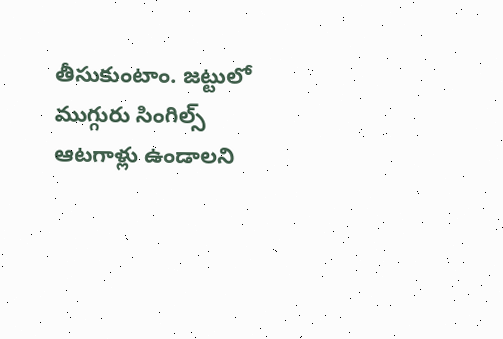తీసుకుంటాం. జట్టులో ముగ్గురు సింగిల్స్‌ ఆటగాళ్లు ఉండాలని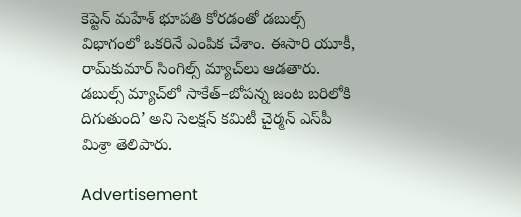కెప్టెన్‌ మహేశ్‌ భూపతి కోరడంతో డబుల్స్‌ విభాగంలో ఒకరినే ఎంపిక చేశాం. ఈసారి యూకీ, రామ్‌కుమార్‌ సింగిల్స్‌ మ్యాచ్‌లు ఆడతారు. డబుల్స్‌ మ్యాచ్‌లో సాకేత్‌–బోపన్న జంట బరిలోకి దిగుతుంది’ అని సెలక్షన్‌ కమిటీ చైర్మన్‌ ఎస్‌పీ మిశ్రా తెలిపారు.

Advertisement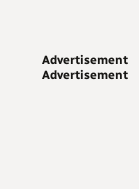Advertisement
Advertisement